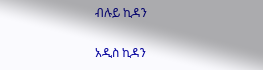ብሉይ ኪዳን

አዲስ ኪዳን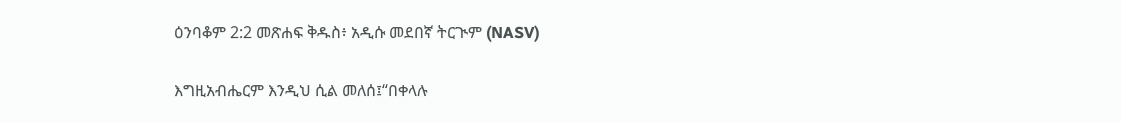ዕንባቆም 2:2 መጽሐፍ ቅዱስ፥ አዲሱ መደበኛ ትርጒም (NASV)

እግዚአብሔርም እንዲህ ሲል መለሰ፤“በቀላሉ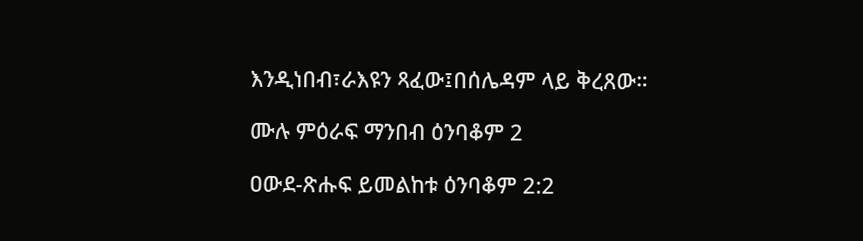እንዲነበብ፣ራእዩን ጻፈው፤በሰሌዳም ላይ ቅረጸው።

ሙሉ ምዕራፍ ማንበብ ዕንባቆም 2

ዐውደ-ጽሑፍ ይመልከቱ ዕንባቆም 2:2